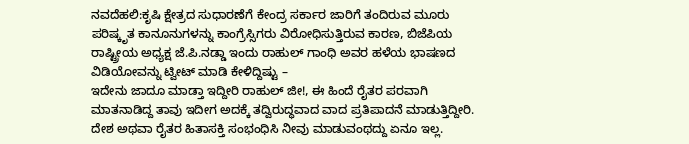ನವದೆಹಲಿ:ಕೃಷಿ ಕ್ಷೇತ್ರದ ಸುಧಾರಣೆಗೆ ಕೇಂದ್ರ ಸರ್ಕಾರ ಜಾರಿಗೆ ತಂದಿರುವ ಮೂರು ಪರಿಷ್ಕೃತ ಕಾನೂನುಗಳನ್ನು ಕಾಂಗ್ರೆಸ್ಸಿಗರು ವಿರೋಧಿಸುತ್ತಿರುವ ಕಾರಣ, ಬಿಜೆಪಿಯ ರಾಷ್ಟ್ರೀಯ ಅಧ್ಯಕ್ಷ ಜೆ.ಪಿ.ನಡ್ಡಾ ಇಂದು ರಾಹುಲ್ ಗಾಂಧಿ ಅವರ ಹಳೆಯ ಭಾಷಣದ ವಿಡಿಯೋವನ್ನು ಟ್ವೀಟ್ ಮಾಡಿ ಕೇಳಿದ್ದಿಷ್ಟು –
ಇದೇನು ಜಾದೂ ಮಾಡ್ತಾ ಇದ್ದೀರಿ ರಾಹುಲ್ ಜೀ!, ಈ ಹಿಂದೆ ರೈತರ ಪರವಾಗಿ ಮಾತನಾಡಿದ್ದ ತಾವು ಇದೀಗ ಅದಕ್ಕೆ ತದ್ವಿರುದ್ಧವಾದ ವಾದ ಪ್ರತಿಪಾದನೆ ಮಾಡುತ್ತಿದ್ದೀರಿ. ದೇಶ ಅಥವಾ ರೈತರ ಹಿತಾಸಕ್ತಿ ಸಂಭಂಧಿಸಿ ನೀವು ಮಾಡುವಂಥದ್ದು ಏನೂ ಇಲ್ಲ.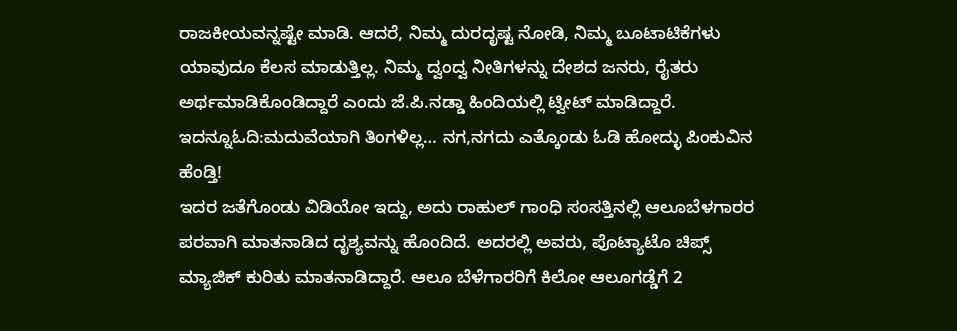ರಾಜಕೀಯವನ್ನಷ್ಟೇ ಮಾಡಿ. ಆದರೆ, ನಿಮ್ಮ ದುರದೃಷ್ಟ ನೋಡಿ, ನಿಮ್ಮ ಬೂಟಾಟಿಕೆಗಳು ಯಾವುದೂ ಕೆಲಸ ಮಾಡುತ್ತಿಲ್ಲ. ನಿಮ್ಮ ದ್ವಂದ್ವ ನೀತಿಗಳನ್ನು ದೇಶದ ಜನರು, ರೈತರು ಅರ್ಥಮಾಡಿಕೊಂಡಿದ್ದಾರೆ ಎಂದು ಜೆ.ಪಿ.ನಡ್ಡಾ ಹಿಂದಿಯಲ್ಲಿ ಟ್ವೀಟ್ ಮಾಡಿದ್ದಾರೆ.
ಇದನ್ನೂಓದಿ:ಮದುವೆಯಾಗಿ ತಿಂಗಳಿಲ್ಲ… ನಗ,ನಗದು ಎತ್ಕೊಂಡು ಓಡಿ ಹೋದ್ಳು ಪಿಂಕುವಿನ ಹೆಂಡ್ತಿ!
ಇದರ ಜತೆಗೊಂಡು ವಿಡಿಯೋ ಇದ್ದು, ಅದು ರಾಹುಲ್ ಗಾಂಧಿ ಸಂಸತ್ತಿನಲ್ಲಿ ಆಲೂಬೆಳಗಾರರ ಪರವಾಗಿ ಮಾತನಾಡಿದ ದೃಶ್ಯವನ್ನು ಹೊಂದಿದೆ. ಅದರಲ್ಲಿ ಅವರು, ಪೊಟ್ಯಾಟೊ ಚಿಪ್ಸ್ ಮ್ಯಾಜಿಕ್ ಕುರಿತು ಮಾತನಾಡಿದ್ದಾರೆ. ಆಲೂ ಬೆಳೆಗಾರರಿಗೆ ಕಿಲೋ ಆಲೂಗಡ್ಡೆಗೆ 2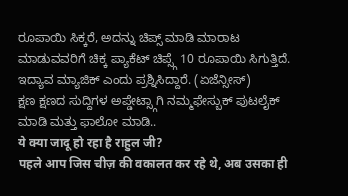ರೂಪಾಯಿ ಸಿಕ್ಕರೆ, ಅದನ್ನು ಚಿಪ್ಸ್ ಮಾಡಿ ಮಾರಾಟ ಮಾಡುವವರಿಗೆ ಚಿಕ್ಕ ಪ್ಯಾಕೆಟ್ ಚಿಪ್ಸ್ಗೆ 10 ರೂಪಾಯಿ ಸಿಗುತ್ತಿದೆ. ಇದ್ಯಾವ ಮ್ಯಾಜಿಕ್ ಎಂದು ಪ್ರಶ್ನಿಸಿದ್ದಾರೆ. (ಏಜೆನ್ಸೀಸ್)
ಕ್ಷಣ ಕ್ಷಣದ ಸುದ್ದಿಗಳ ಅಪ್ಡೇಟ್ಸ್ಗಾಗಿ ನಮ್ಮಫೇಸ್ಬುಕ್ ಪುಟಲೈಕ್ ಮಾಡಿ ಮತ್ತು ಫಾಲೋ ಮಾಡಿ..
ये क्या जादू हो रहा है राहुल जी?
पहले आप जिस चीज़ की वकालत कर रहे थे, अब उसका ही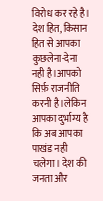विरोध कर रहे है।
देश हित, किसान हित से आपका कुछलेना-देना नही है।आपको सिर्फ़ राजनीति करनी है।लेकिन आपका दुर्भाग्य है कि अब आपका पाखंड नही चलेगा। देश की जनता और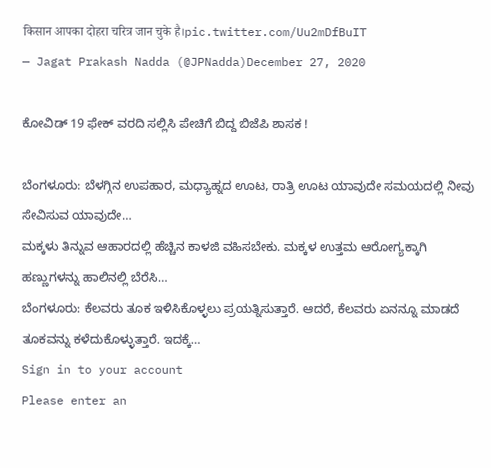किसान आपका दोहरा चरित्र जान चुके है।pic.twitter.com/Uu2mDfBuIT
— Jagat Prakash Nadda (@JPNadda)December 27, 2020

ಕೋವಿಡ್ 19 ಫೇಕ್ ವರದಿ ಸಲ್ಲಿಸಿ ಪೇಚಿಗೆ ಬಿದ್ದ ಬಿಜೆಪಿ ಶಾಸಕ !

ಬೆಂಗಳೂರು: ಬೆಳಗ್ಗಿನ ಉಪಹಾರ, ಮಧ್ಯಾಹ್ನದ ಊಟ, ರಾತ್ರಿ ಊಟ ಯಾವುದೇ ಸಮಯದಲ್ಲಿ ನೀವು ಸೇವಿಸುವ ಯಾವುದೇ…
ಮಕ್ಕಳು ತಿನ್ನುವ ಆಹಾರದಲ್ಲಿ ಹೆಚ್ಚಿನ ಕಾಳಜಿ ವಹಿಸಬೇಕು. ಮಕ್ಕಳ ಉತ್ತಮ ಆರೋಗ್ಯಕ್ಕಾಗಿ ಹಣ್ಣುಗಳನ್ನು ಹಾಲಿನಲ್ಲಿ ಬೆರೆಸಿ…
ಬೆಂಗಳೂರು: ಕೆಲವರು ತೂಕ ಇಳಿಸಿಕೊಳ್ಳಲು ಪ್ರಯತ್ನಿಸುತ್ತಾರೆ. ಆದರೆ, ಕೆಲವರು ಏನನ್ನೂ ಮಾಡದೆ ತೂಕವನ್ನು ಕಳೆದುಕೊಳ್ಳುತ್ತಾರೆ. ಇದಕ್ಕೆ…
Sign in to your account
Please enter an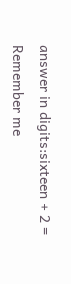answer in digits:sixteen + 2 =
Remember me